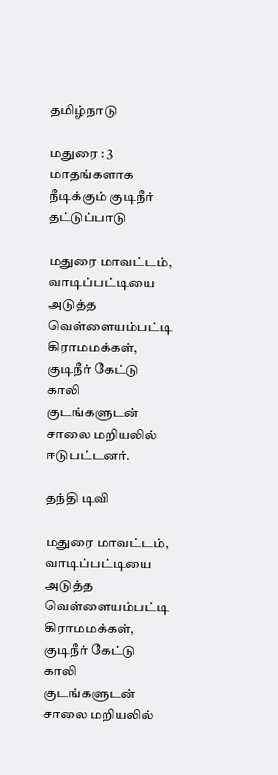தமிழ்நாடு

மதுரை : 3 மாதங்களாக நீடிக்கும் குடிநீர் தட்டுப்பாடு

மதுரை மாவட்டம், வாடிப்பட்டியை அடுத்த வெள்ளையம்பட்டி கிராமமக்கள், குடிநீர் கேட்டு காலி குடங்களுடன் சாலை மறியலில் ஈடுபட்டனர்.

தந்தி டிவி

மதுரை மாவட்டம், வாடிப்பட்டியை அடுத்த வெள்ளையம்பட்டி கிராமமக்கள், குடிநீர் கேட்டு காலி குடங்களுடன் சாலை மறியலில்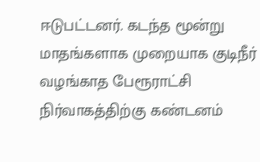ஈடுபட்டனர். கடந்த மூன்று மாதங்களாக முறையாக குடிநீர் வழங்காத பேரூராட்சி நிர்வாகத்திற்கு கண்டனம்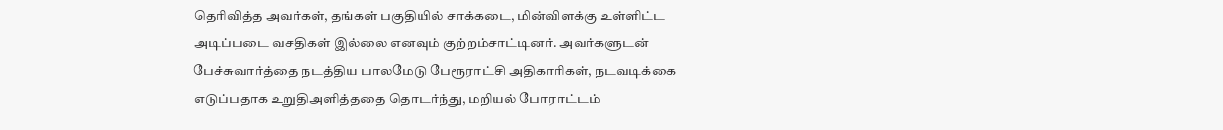தெரிவித்த அவர்கள், தங்கள் பகுதியில் சாக்கடை, மின்விளக்கு உள்ளிட்ட அடிப்படை வசதிகள் இல்லை எனவும் குற்றம்சாட்டினர். அவர்களுடன் பேச்சுவார்த்தை நடத்திய பாலமேடு பேரூராட்சி அதிகாரிகள், நடவடிக்கை எடுப்பதாக உறுதிஅளித்ததை தொடர்ந்து, மறியல் போராட்டம்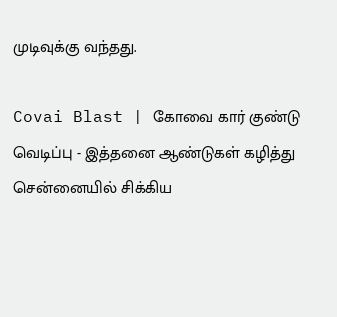முடிவுக்கு வந்தது.

Covai Blast | கோவை கார் குண்டு வெடிப்பு - இத்தனை ஆண்டுகள் கழித்து சென்னையில் சிக்கிய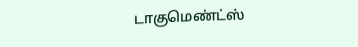டாகுமெண்ட்ஸ்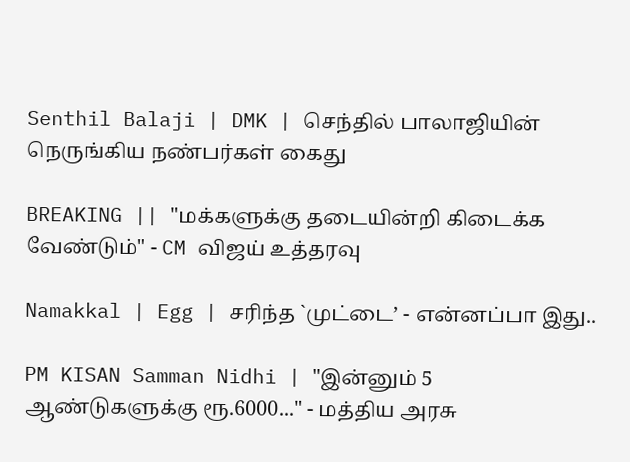Senthil Balaji | DMK | செந்தில் பாலாஜியின் நெருங்கிய நண்பர்கள் கைது

BREAKING || "மக்களுக்கு தடையின்றி கிடைக்க வேண்டும்" - CM விஜய் உத்தரவு

Namakkal | Egg | சரிந்த `முட்டை’ - என்னப்பா இது..

PM KISAN Samman Nidhi | "இன்னும் 5 ஆண்டுகளுக்கு ரூ.6000..." - மத்திய அரசு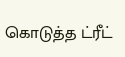கொடுத்த ட்ரீட்